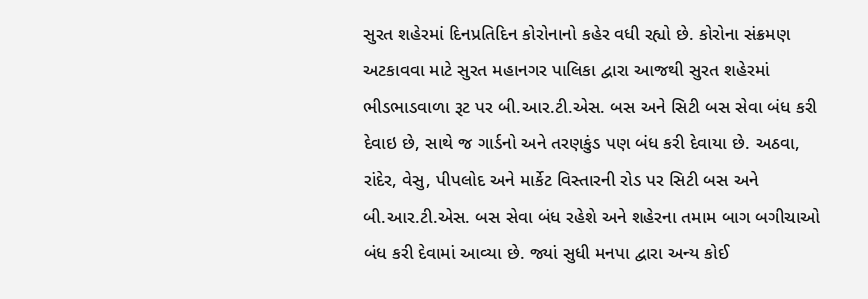સુરત શહેરમાં દિનપ્રતિદિન કોરોનાનો કહેર વધી રહ્યો છે. કોરોના સંક્રમણ અટકાવવા માટે સુરત મહાનગર પાલિકા દ્વારા આજથી સુરત શહેરમાં ભીડભાડવાળા રૂટ પર બી.આર.ટી.એસ. બસ અને સિટી બસ સેવા બંધ કરી દેવાઇ છે, સાથે જ ગાર્ડનો અને તરણકુંડ પણ બંધ કરી દેવાયા છે. અઠવા, રાંદેર, વેસુ, પીપલોદ અને માર્કેટ વિસ્તારની રોડ પર સિટી બસ અને બી.આર.ટી.એસ. બસ સેવા બંધ રહેશે અને શહેરના તમામ બાગ બગીચાઓ બંધ કરી દેવામાં આવ્યા છે. જ્યાં સુધી મનપા દ્વારા અન્ય કોઈ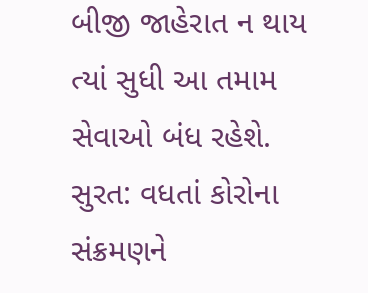બીજી જાહેરાત ન થાય ત્યાં સુધી આ તમામ સેવાઓ બંધ રહેશે.
સુરત: વધતાં કોરોના સંક્રમણને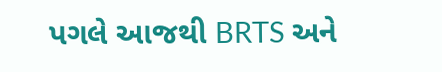પગલે આજથી BRTS અને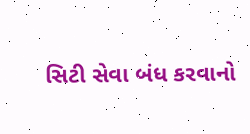સિટી સેવા બંધ કરવાનો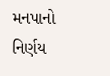મનપાનો નિર્ણય